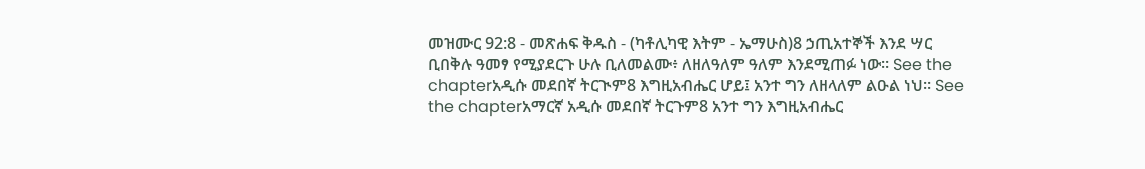መዝሙር 92:8 - መጽሐፍ ቅዱስ - (ካቶሊካዊ እትም - ኤማሁስ)8 ኃጢአተኞች እንደ ሣር ቢበቅሉ ዓመፃ የሚያደርጉ ሁሉ ቢለመልሙ፥ ለዘለዓለም ዓለም እንደሚጠፉ ነው። See the chapterአዲሱ መደበኛ ትርጒም8 እግዚአብሔር ሆይ፤ አንተ ግን ለዘላለም ልዑል ነህ። See the chapterአማርኛ አዲሱ መደበኛ ትርጉም8 አንተ ግን እግዚአብሔር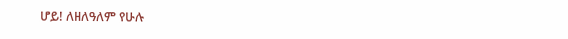ሆይ! ለዘለዓለም የሁሉ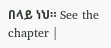በላይ ነህ። See the chapter |